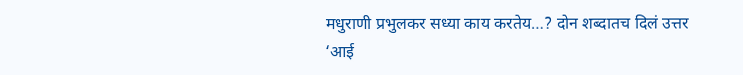मधुराणी प्रभुलकर सध्या काय करतेय…? दोन शब्दातच दिलं उत्तर
‘आई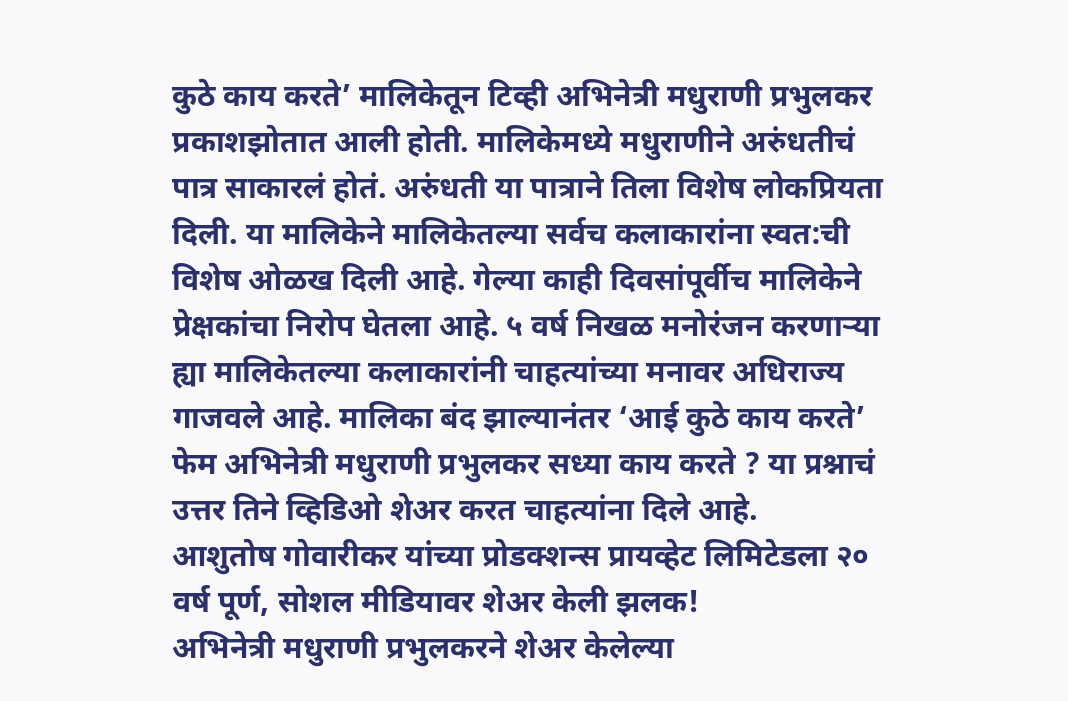कुठे काय करते’ मालिकेतून टिव्ही अभिनेत्री मधुराणी प्रभुलकर प्रकाशझोतात आली होती. मालिकेमध्ये मधुराणीने अरुंधतीचं पात्र साकारलं होतं. अरुंधती या पात्राने तिला विशेष लोकप्रियता दिली. या मालिकेने मालिकेतल्या सर्वच कलाकारांना स्वत:ची विशेष ओळख दिली आहे. गेल्या काही दिवसांपूर्वीच मालिकेने प्रेक्षकांचा निरोप घेतला आहे. ५ वर्ष निखळ मनोरंजन करणाऱ्या ह्या मालिकेतल्या कलाकारांनी चाहत्यांच्या मनावर अधिराज्य गाजवले आहे. मालिका बंद झाल्यानंतर ‘आई कुठे काय करते’ फेम अभिनेत्री मधुराणी प्रभुलकर सध्या काय करते ? या प्रश्नाचं उत्तर तिने व्हिडिओ शेअर करत चाहत्यांना दिले आहे.
आशुतोष गोवारीकर यांच्या प्रोडक्शन्स प्रायव्हेट लिमिटेडला २० वर्ष पूर्ण, सोशल मीडियावर शेअर केली झलक!
अभिनेत्री मधुराणी प्रभुलकरने शेअर केलेल्या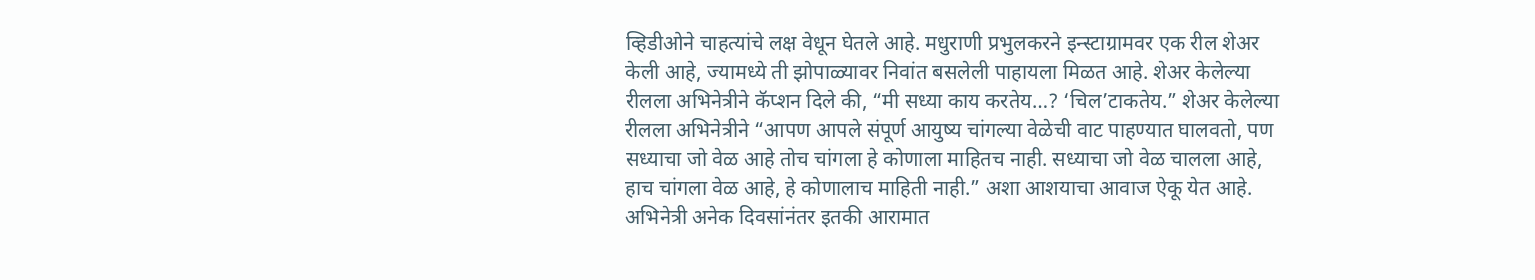व्हिडीओने चाहत्यांचे लक्ष वेधून घेतले आहे. मधुराणी प्रभुलकरने इन्स्टाग्रामवर एक रील शेअर केली आहे, ज्यामध्ये ती झोपाळ्यावर निवांत बसलेली पाहायला मिळत आहे. शेअर केलेल्या रीलला अभिनेत्रीने कॅप्शन दिले की, “मी सध्या काय करतेय…? ‘चिल’टाकतेय.” शेअर केलेल्या रीलला अभिनेत्रीने “आपण आपले संपूर्ण आयुष्य चांगल्या वेळेची वाट पाहण्यात घालवतो, पण सध्याचा जो वेळ आहे तोच चांगला हे कोणाला माहितच नाही. सध्याचा जो वेळ चालला आहे, हाच चांगला वेळ आहे, हे कोणालाच माहिती नाही.” अशा आशयाचा आवाज ऐकू येत आहे. अभिनेत्री अनेक दिवसांनंतर इतकी आरामात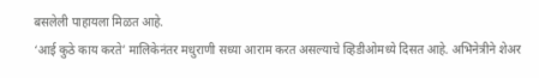बसलेली पाहायला मिळत आहे.
‘आई कुठे काय करते’ मालिकेनंतर मधुराणी सध्या आराम करत असल्याचे व्हिडीओमध्ये दिसत आहे. अभिनेत्रीने शेअर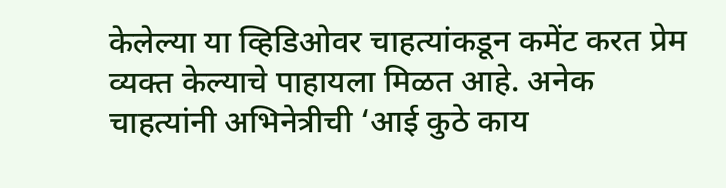केलेल्या या व्हिडिओवर चाहत्यांकडून कमेंट करत प्रेम व्यक्त केल्याचे पाहायला मिळत आहे. अनेक चाहत्यांनी अभिनेत्रीची ‘आई कुठे काय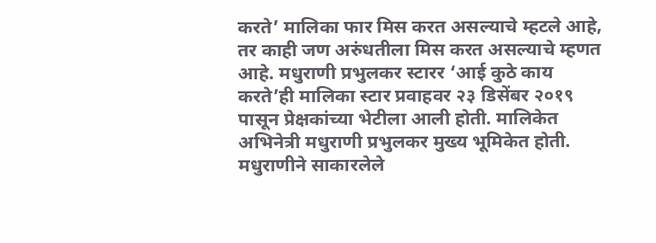करते’ मालिका फार मिस करत असल्याचे म्हटले आहे, तर काही जण अरुंधतीला मिस करत असल्याचे म्हणत आहे. मधुराणी प्रभुलकर स्टारर ‘आई कुठे काय करते’ही मालिका स्टार प्रवाहवर २३ डिसेंबर २०१९ पासून प्रेक्षकांच्या भेटीला आली होती. मालिकेत अभिनेत्री मधुराणी प्रभुलकर मुख्य भूमिकेत होती. मधुराणीने साकारलेले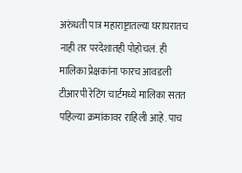अरुंधती पात्र महाराष्ट्रातल्या घराघरातच नाही तर परदेशातही पोहोचलं. ही मालिका प्रेक्षकांना फारच आवडली टीआरपी रेटिंग चार्टमध्ये मालिका सतत पहिल्या क्रमांकावर राहिली आहे. पाच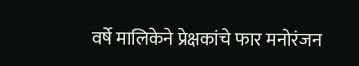वर्षे मालिकेने प्रेक्षकांचे फार मनोरंजन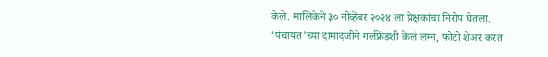केले. मालिकेने ३० नोव्हेंबर २०२४ ला प्रेक्षकांचा निरोप घेतला.
‘पंचायत’च्या दामादजीने गर्लफ्रेंडशी केलं लग्न, फोटो शेअर करत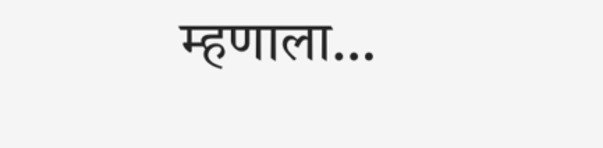म्हणाला…